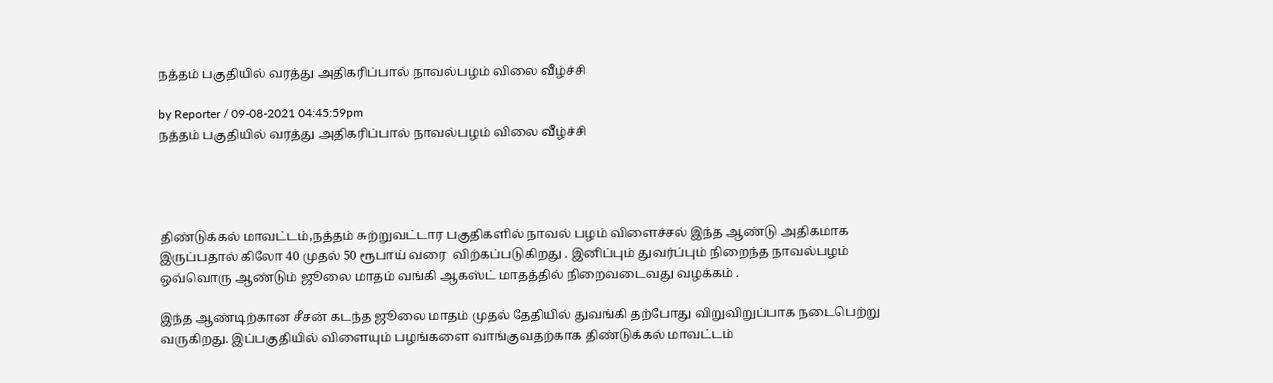நத்தம் பகுதியில் வரத்து அதிகரிப்பால் நாவல்பழம் விலை வீழ்ச்சி

by Reporter / 09-08-2021 04:45:59pm
நத்தம் பகுதியில் வரத்து அதிகரிப்பால் நாவல்பழம் விலை வீழ்ச்சி




திண்டுக்கல் மாவட்டம்,நத்தம் சுற்றுவட்டார பகுதிகளில் நாவல் பழம் விளைச்சல் இந்த ஆண்டு அதிகமாக இருப்பதால் கிலோ 40 முதல் 50 ரூபாய் வரை  விற்கப்படுகிறது . இனிப்பும் துவர்ப்பும் நிறைந்த நாவல்பழம் ஒவ்வொரு ஆண்டும் ஜூலை மாதம் வங்கி ஆகஸ்ட் மாதத்தில் நிறைவடைவது வழக்கம் .

இந்த ஆண்டிற்கான சீசன் கடந்த ஜூலை மாதம் முதல் தேதியில் துவங்கி தற்போது விறுவிறுப்பாக நடைபெற்று வருகிறது. இப்பகுதியில் விளையும் பழங்களை வாங்குவதற்காக திண்டுக்கல் மாவட்டம்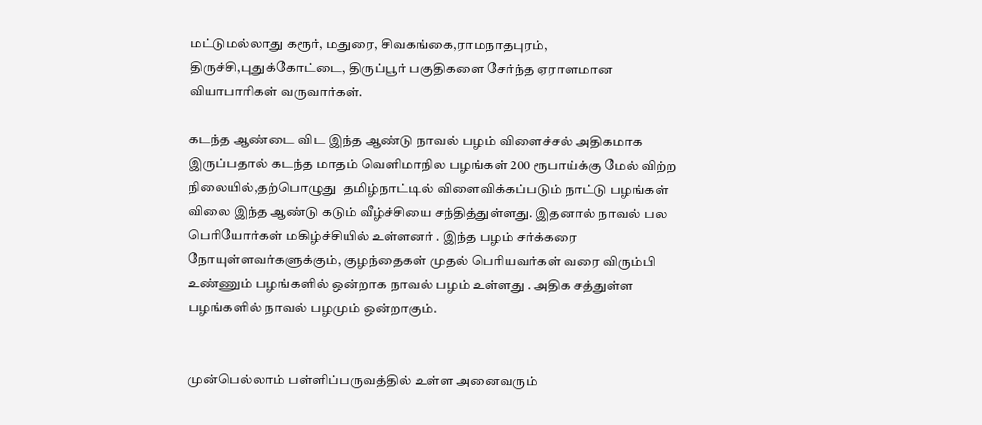மட்டுமல்லாது கரூர், மதுரை, சிவகங்கை,ராமநாதபுரம், திருச்சி,புதுக்கோட்டை, திருப்பூர் பகுதிகளை சேர்ந்த ஏராளமான வியாபாரிகள் வருவார்கள்.

கடந்த ஆண்டை விட இந்த ஆண்டு நாவல் பழம் விளைச்சல் அதிகமாக இருப்பதால் கடந்த மாதம் வெளிமாநில பழங்கள் 200 ரூபாய்க்கு மேல் விற்ற நிலையில்,தற்பொழுது  தமிழ்நாட்டில் விளைவிக்கப்படும் நாட்டு பழங்கள் விலை இந்த ஆண்டு கடும் வீழ்ச்சியை சந்தித்துள்ளது. இதனால் நாவல் பல பெரியோர்கள் மகிழ்ச்சியில் உள்ளனர் . இந்த பழம் சர்க்கரை நோயுள்ளவர்களுக்கும், குழந்தைகள் முதல் பெரியவர்கள் வரை விரும்பி உண்ணும் பழங்களில் ஒன்றாக நாவல் பழம் உள்ளது . அதிக சத்துள்ள பழங்களில் நாவல் பழமும் ஒன்றாகும்.


முன்பெல்லாம் பள்ளிப்பருவத்தில் உள்ள அனைவரும்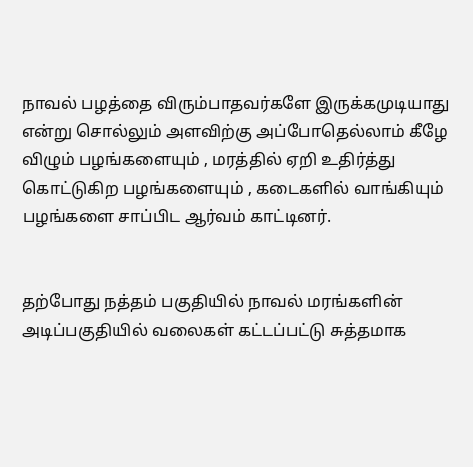நாவல் பழத்தை விரும்பாதவர்களே இருக்கமுடியாது என்று சொல்லும் அளவிற்கு அப்போதெல்லாம் கீழே விழும் பழங்களையும் , மரத்தில் ஏறி உதிர்த்து கொட்டுகிற பழங்களையும் , கடைகளில் வாங்கியும் பழங்களை சாப்பிட ஆர்வம் காட்டினர்.


தற்போது நத்தம் பகுதியில் நாவல் மரங்களின் அடிப்பகுதியில் வலைகள் கட்டப்பட்டு சுத்தமாக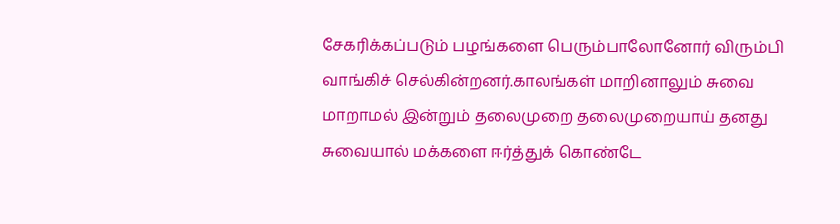சேகரிக்கப்படும் பழங்களை பெரும்பாலோனோர் விரும்பி வாங்கிச் செல்கின்றனர்.காலங்கள் மாறினாலும் சுவை மாறாமல் இன்றும் தலைமுறை தலைமுறையாய் தனது சுவையால் மக்களை ஈர்த்துக் கொண்டே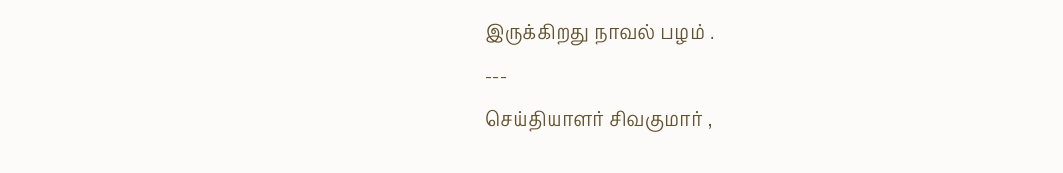இருக்கிறது நாவல் பழம் .
---
செய்தியாளர் சிவகுமார் ,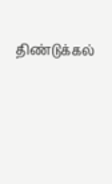திண்டுக்கல்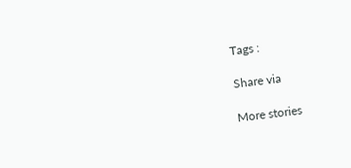Tags :

Share via

More stories